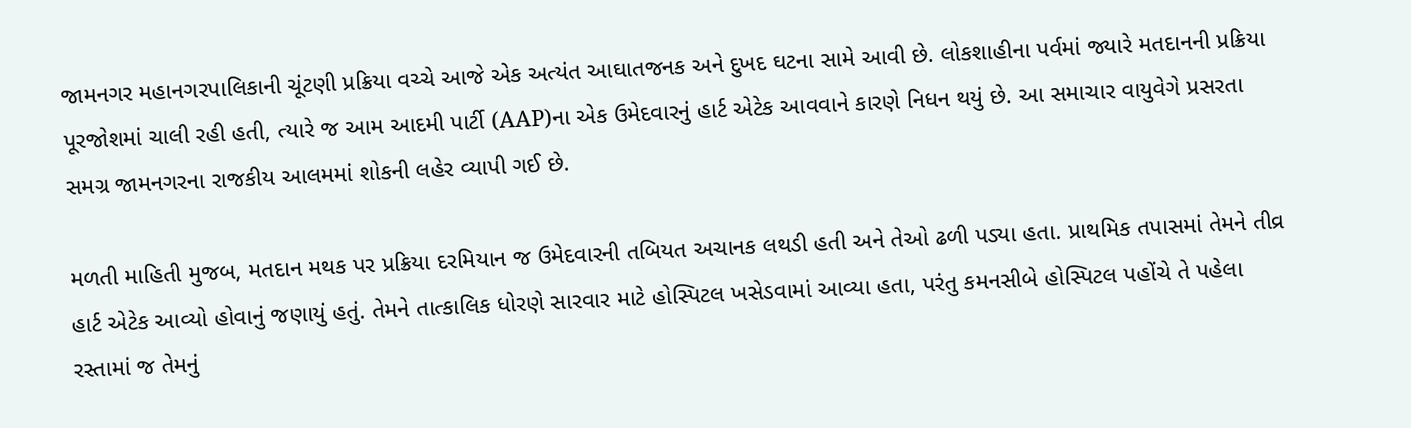જામનગર મહાનગરપાલિકાની ચૂંટણી પ્રક્રિયા વચ્ચે આજે એક અત્યંત આઘાતજનક અને દુખદ ઘટના સામે આવી છે. લોકશાહીના પર્વમાં જ્યારે મતદાનની પ્રક્રિયા પૂરજોશમાં ચાલી રહી હતી, ત્યારે જ આમ આદમી પાર્ટી (AAP)ના એક ઉમેદવારનું હાર્ટ એટેક આવવાને કારણે નિધન થયું છે. આ સમાચાર વાયુવેગે પ્રસરતા સમગ્ર જામનગરના રાજકીય આલમમાં શોકની લહેર વ્યાપી ગઈ છે.

મળતી માહિતી મુજબ, મતદાન મથક પર પ્રક્રિયા દરમિયાન જ ઉમેદવારની તબિયત અચાનક લથડી હતી અને તેઓ ઢળી પડ્યા હતા. પ્રાથમિક તપાસમાં તેમને તીવ્ર હાર્ટ એટેક આવ્યો હોવાનું જણાયું હતું. તેમને તાત્કાલિક ધોરણે સારવાર માટે હોસ્પિટલ ખસેડવામાં આવ્યા હતા, પરંતુ કમનસીબે હોસ્પિટલ પહોંચે તે પહેલા રસ્તામાં જ તેમનું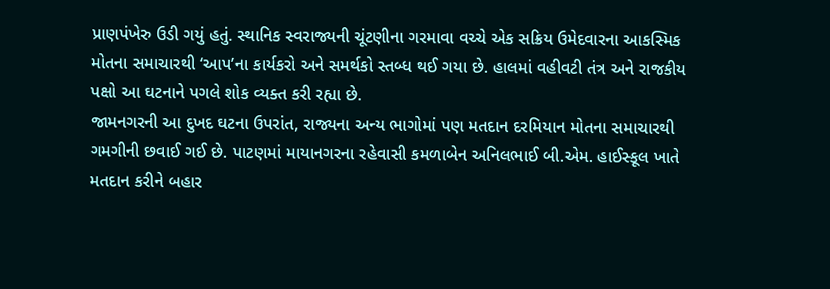પ્રાણપંખેરુ ઉડી ગયું હતું. સ્થાનિક સ્વરાજ્યની ચૂંટણીના ગરમાવા વચ્ચે એક સક્રિય ઉમેદવારના આકસ્મિક મોતના સમાચારથી ‘આપ’ના કાર્યકરો અને સમર્થકો સ્તબ્ધ થઈ ગયા છે. હાલમાં વહીવટી તંત્ર અને રાજકીય પક્ષો આ ઘટનાને પગલે શોક વ્યક્ત કરી રહ્યા છે.
જામનગરની આ દુખદ ઘટના ઉપરાંત, રાજ્યના અન્ય ભાગોમાં પણ મતદાન દરમિયાન મોતના સમાચારથી ગમગીની છવાઈ ગઈ છે. પાટણમાં માયાનગરના રહેવાસી કમળાબેન અનિલભાઈ બી.એમ. હાઈસ્કૂલ ખાતે મતદાન કરીને બહાર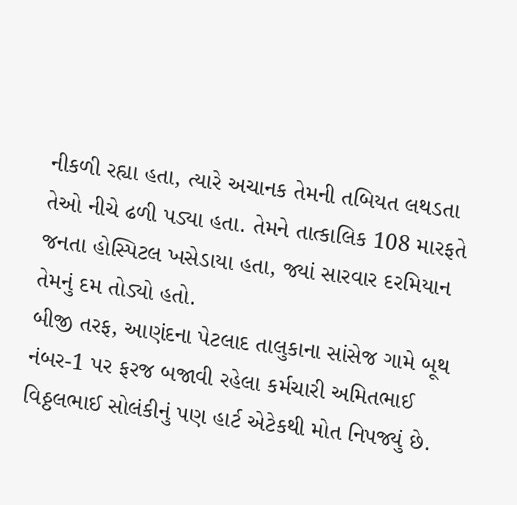નીકળી રહ્યા હતા, ત્યારે અચાનક તેમની તબિયત લથડતા તેઓ નીચે ઢળી પડ્યા હતા. તેમને તાત્કાલિક 108 મારફતે જનતા હોસ્પિટલ ખસેડાયા હતા, જ્યાં સારવાર દરમિયાન તેમનું દમ તોડ્યો હતો.
બીજી તરફ, આણંદના પેટલાદ તાલુકાના સાંસેજ ગામે બૂથ નંબર-1 પર ફરજ બજાવી રહેલા કર્મચારી અમિતભાઈ વિઠ્ઠલભાઈ સોલંકીનું પણ હાર્ટ એટેકથી મોત નિપજ્યું છે.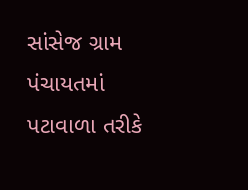સાંસેજ ગ્રામ પંચાયતમાં પટાવાળા તરીકે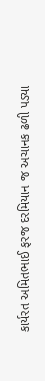કાર્યરત અમિતભાઈ ફરજ દરમિયાન જ અચાનક ઢળી પડ્યા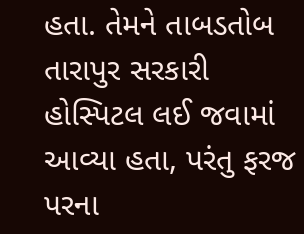હતા. તેમને તાબડતોબ તારાપુર સરકારી હોસ્પિટલ લઈ જવામાં આવ્યા હતા, પરંતુ ફરજ પરના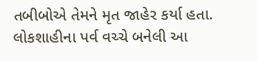તબીબોએ તેમને મૃત જાહેર કર્યા હતા. લોકશાહીના પર્વ વચ્ચે બનેલી આ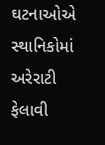ઘટનાઓએ સ્થાનિકોમાં અરેરાટી ફેલાવી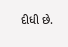દીધી છે.